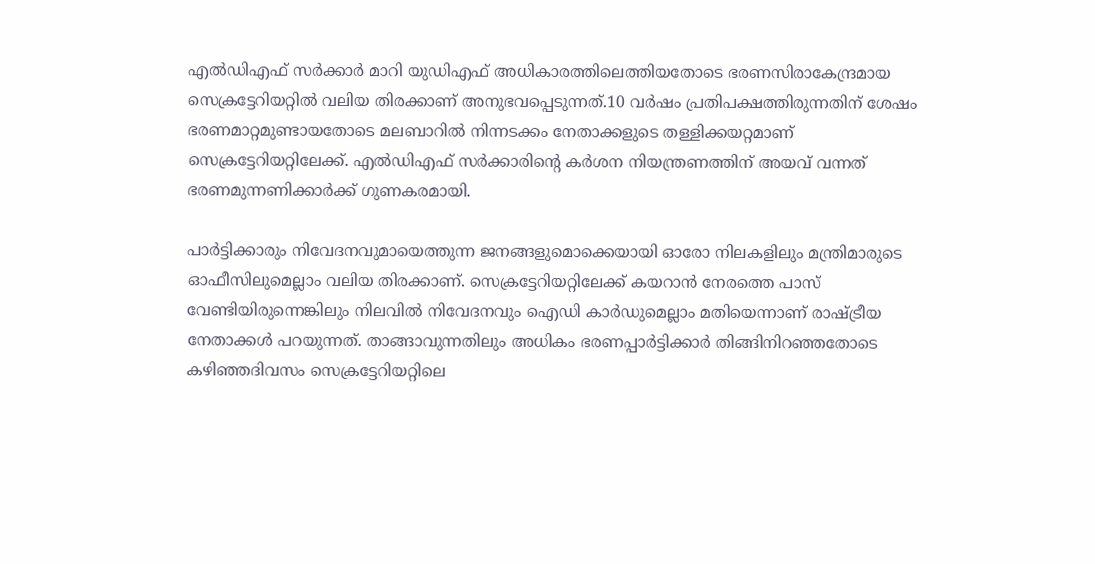എല്‍ഡിഎഫ് സർക്കാർ മാറി യുഡിഎഫ് അധികാരത്തിലെത്തിയതോടെ ഭരണസിരാകേന്ദ്രമായ സെക്രട്ടേറിയറ്റില്‍ വലിയ തിരക്കാണ് അനുഭവപ്പെടുന്നത്.10 വർഷം പ്രതിപക്ഷത്തിരുന്നതിന് ശേഷം ഭരണമാറ്റമുണ്ടായതോടെ മലബാറില്‍ നിന്നടക്കം നേതാക്കളുടെ തള്ളിക്കയറ്റമാണ് സെക്രട്ടേറിയറ്റിലേക്ക്. എല്‍ഡിഎഫ് സർക്കാരിന്‍റെ കർശന നിയന്ത്രണത്തിന് അയവ് വന്നത് ഭരണമുന്നണിക്കാർക്ക് ഗുണകരമായി.

പാർട്ടിക്കാരും നിവേദനവുമായെത്തുന്ന ജനങ്ങളുമൊക്കെയായി ഓരോ നിലകളിലും മന്ത്രിമാരുടെ ഓഫീസിലുമെല്ലാം വലിയ തിരക്കാണ്. സെക്രട്ടേറിയറ്റിലേക്ക് കയറാൻ നേരത്തെ പാസ് വേണ്ടിയിരുന്നെങ്കിലും നിലവില്‍ നിവേദനവും ഐഡി കാർഡുമെല്ലാം മതിയെന്നാണ് രാഷ്ട്രീയ നേതാക്കള്‍ പറയുന്നത്. താങ്ങാവുന്നതിലും അധികം ഭരണപ്പാർട്ടിക്കാർ തിങ്ങിനിറഞ്ഞതോടെ കഴിഞ്ഞദിവസം സെക്രട്ടേറിയറ്റിലെ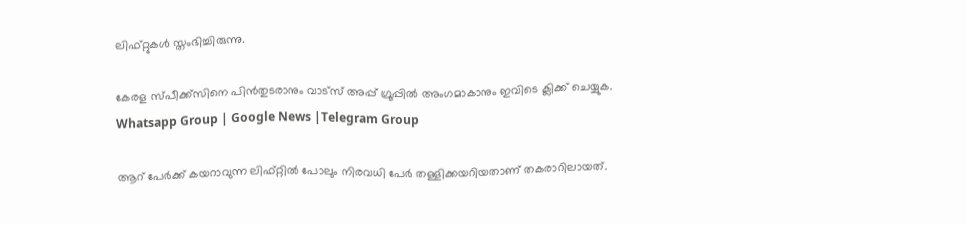ലിഫ്റ്റുകള്‍ സ്തംഭിച്ചിരുന്നു.

കേരള സ്പീക്ക്സിനെ പിൻതുടരാനും വാട്സ് അപ്പ് ഗ്രൂപ്പിൽ അംഗമാകാനും ഇവിടെ ക്ലിക്ക് ചെയ്യുക. Whatsapp Group | Google News |Telegram Group

ആറ് പേർക്ക് കയറാവുന്ന ലിഫ്റ്റില്‍ പോലും നിരവധി പേർ തള്ളിക്കയറിയതാണ് തകരാറിലായത്.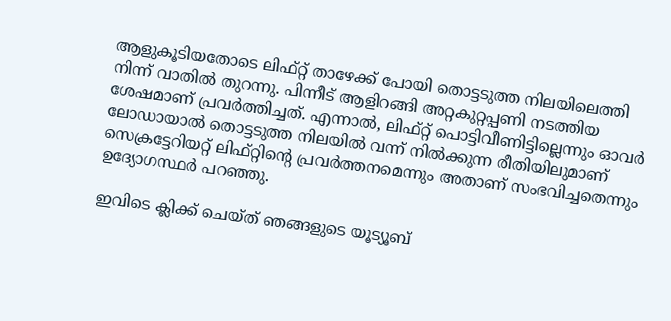ആളുകൂടിയതോടെ ലിഫ്റ്റ് താഴേക്ക് പോയി തൊട്ടടുത്ത നിലയിലെത്തി നിന്ന് വാതില്‍ തുറന്നു. പിന്നീട് ആളിറങ്ങി അറ്റകുറ്റപ്പണി നടത്തിയ ശേഷമാണ് പ്രവർത്തിച്ചത്. എന്നാല്‍, ലിഫ്റ്റ് പൊട്ടിവീണിട്ടില്ലെന്നും ഓവർ ലോഡായാല്‍ തൊട്ടടുത്ത നിലയില്‍ വന്ന് നില്‍ക്കുന്ന രീതിയിലുമാണ് സെക്രട്ടേറിയറ്റ് ലിഫ്റ്റിന്‍റെ പ്രവർത്തനമെന്നും അതാണ് സംഭവിച്ചതെന്നും ഉദ്യോഗസ്ഥർ പറഞ്ഞു.

ഇവിടെ ക്ലിക്ക് ചെയ്ത് ഞങ്ങളുടെ യൂട്യൂബ്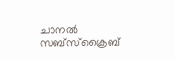ചാനൽ സബ്സ്ക്രൈബ്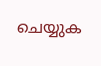ചെയ്യുക